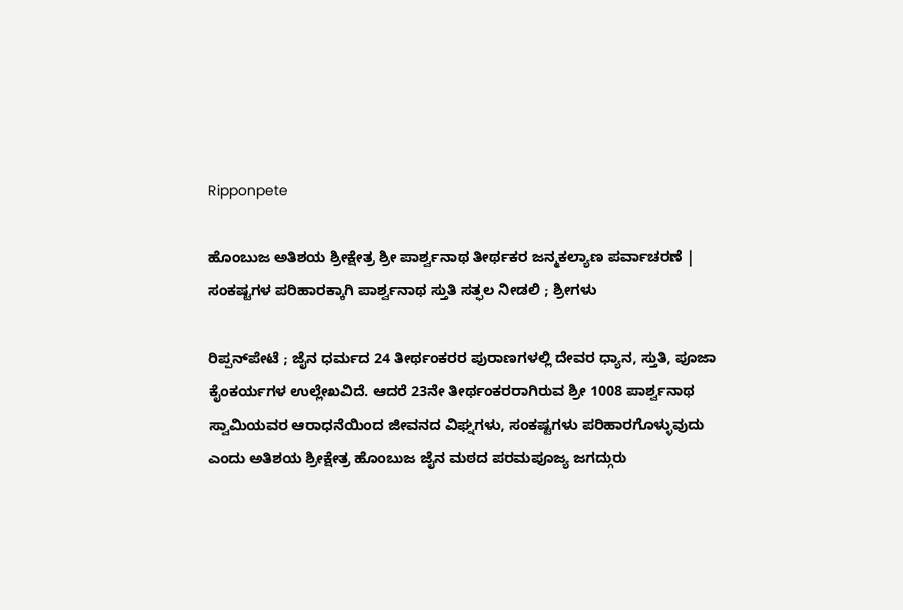Ripponpete

ಹೊಂಬುಜ ಅತಿಶಯ ಶ್ರೀಕ್ಷೇತ್ರ ಶ್ರೀ ಪಾರ್ಶ್ವನಾಥ ತೀರ್ಥಕರ ಜನ್ಮಕಲ್ಯಾಣ ಪರ್ವಾಚರಣೆ | ಸಂಕಷ್ಟಗಳ ಪರಿಹಾರಕ್ಕಾಗಿ ಪಾರ್ಶ್ವನಾಥ ಸ್ತುತಿ ಸತ್ಫಲ ನೀಡಲಿ ; ಶ್ರೀಗಳು

ರಿಪ್ಪನ್‌ಪೇಟೆ ; ಜೈನ ಧರ್ಮದ 24 ತೀರ್ಥಂಕರರ ಪುರಾಣಗಳಲ್ಲಿ ದೇವರ ಧ್ಯಾನ, ಸ್ತುತಿ, ಪೂಜಾ ಕೈಂಕರ್ಯಗಳ ಉಲ್ಲೇಖವಿದೆ. ಆದರೆ 23ನೇ ತೀರ್ಥಂಕರರಾಗಿರುವ ಶ್ರೀ 1008 ಪಾರ್ಶ್ವನಾಥ ಸ್ವಾಮಿಯವರ ಆರಾಧನೆಯಿಂದ ಜೀವನದ ವಿಘ್ನಗಳು, ಸಂಕಷ್ಟಗಳು ಪರಿಹಾರಗೊಳ್ಳುವುದು ಎಂದು ಅತಿಶಯ ಶ್ರೀಕ್ಷೇತ್ರ ಹೊಂಬುಜ ಜೈನ ಮಠದ ಪರಮಪೂಜ್ಯ ಜಗದ್ಗುರು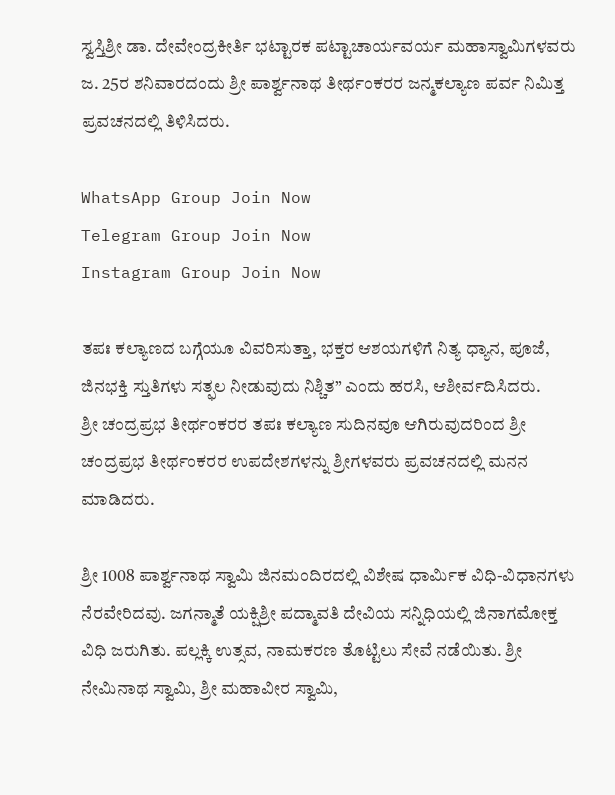ಸ್ವಸ್ತಿಶ್ರೀ ಡಾ. ದೇವೇಂದ್ರಕೀರ್ತಿ ಭಟ್ಟಾರಕ ಪಟ್ಟಾಚಾರ್ಯವರ್ಯ ಮಹಾಸ್ವಾಮಿಗಳವರು ಜ. 25ರ ಶನಿವಾರದಂದು ಶ್ರೀ ಪಾರ್ಶ್ವನಾಥ ತೀರ್ಥಂಕರರ ಜನ್ಮಕಲ್ಯಾಣ ಪರ್ವ ನಿಮಿತ್ತ ಪ್ರವಚನದಲ್ಲಿ ತಿಳಿಸಿದರು.

WhatsApp Group Join Now
Telegram Group Join Now
Instagram Group Join Now

ತಪಃ ಕಲ್ಯಾಣದ ಬಗ್ಗೆಯೂ ವಿವರಿಸುತ್ತಾ, ಭಕ್ತರ ಆಶಯಗಳಿಗೆ ನಿತ್ಯ ಧ್ಯಾನ, ಪೂಜೆ, ಜಿನಭಕ್ತಿ ಸ್ತುತಿಗಳು ಸತ್ಫಲ ನೀಡುವುದು ನಿಶ್ಚಿತ” ಎಂದು ಹರಸಿ, ಆಶೀರ್ವದಿಸಿದರು.
ಶ್ರೀ ಚಂದ್ರಪ್ರಭ ತೀರ್ಥಂಕರರ ತಪಃ ಕಲ್ಯಾಣ ಸುದಿನವೂ ಆಗಿರುವುದರಿಂದ ಶ್ರೀ ಚಂದ್ರಪ್ರಭ ತೀರ್ಥಂಕರರ ಉಪದೇಶಗಳನ್ನು ಶ್ರೀಗಳವರು ಪ್ರವಚನದಲ್ಲಿ ಮನನ ಮಾಡಿದರು.

ಶ್ರೀ 1008 ಪಾರ್ಶ್ವನಾಥ ಸ್ವಾಮಿ ಜಿನಮಂದಿರದಲ್ಲಿ ವಿಶೇಷ ಧಾರ್ಮಿಕ ವಿಧಿ-ವಿಧಾನಗಳು ನೆರವೇರಿದವು. ಜಗನ್ಮಾತೆ ಯಕ್ಷಿಶ್ರೀ ಪದ್ಮಾವತಿ ದೇವಿಯ ಸನ್ನಿಧಿಯಲ್ಲಿ ಜಿನಾಗಮೋಕ್ತ ವಿಧಿ ಜರುಗಿತು. ಪಲ್ಲಕ್ಕಿ ಉತ್ಸವ, ನಾಮಕರಣ ತೊಟ್ಟಿಲು ಸೇವೆ ನಡೆಯಿತು. ಶ್ರೀ ನೇಮಿನಾಥ ಸ್ವಾಮಿ, ಶ್ರೀ ಮಹಾವೀರ ಸ್ವಾಮಿ,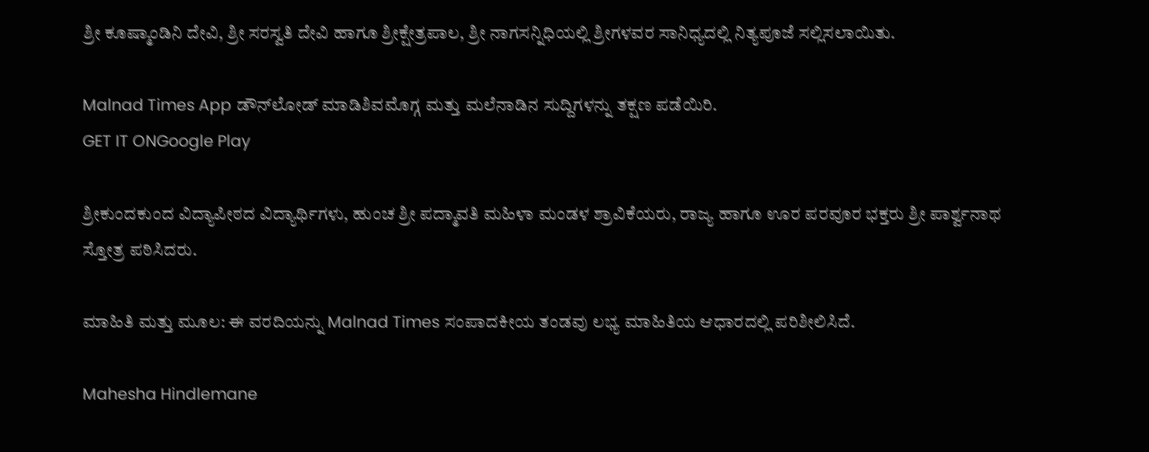ಶ್ರೀ ಕೂಷ್ಮಾಂಡಿನಿ ದೇವಿ, ಶ್ರೀ ಸರಸ್ವತಿ ದೇವಿ ಹಾಗೂ ಶ್ರೀಕ್ಷೇತ್ರಪಾಲ, ಶ್ರೀ ನಾಗಸನ್ನಿಧಿಯಲ್ಲಿ ಶ್ರೀಗಳವರ ಸಾನಿಧ್ಯದಲ್ಲಿ ನಿತ್ಯಪೂಜೆ ಸಲ್ಲಿಸಲಾಯಿತು.

Malnad Times App ಡೌನ್‌ಲೋಡ್ ಮಾಡಿಶಿವಮೊಗ್ಗ ಮತ್ತು ಮಲೆನಾಡಿನ ಸುದ್ದಿಗಳನ್ನು ತಕ್ಷಣ ಪಡೆಯಿರಿ.
GET IT ONGoogle Play

ಶ್ರೀಕುಂದಕುಂದ ವಿದ್ಯಾಪೀಠದ ವಿದ್ಯಾರ್ಥಿಗಳು, ಹುಂಚ ಶ್ರೀ ಪದ್ಮಾವತಿ ಮಹಿಳಾ ಮಂಡಳ ಶ್ರಾವಿಕೆಯರು, ರಾಜ್ಯ ಹಾಗೂ ಊರ ಪರವೂರ ಭಕ್ತರು ಶ್ರೀ ಪಾರ್ಶ್ವನಾಥ ಸ್ತೋತ್ರ ಪಠಿಸಿದರು.

ಮಾಹಿತಿ ಮತ್ತು ಮೂಲ: ಈ ವರದಿಯನ್ನು Malnad Times ಸಂಪಾದಕೀಯ ತಂಡವು ಲಭ್ಯ ಮಾಹಿತಿಯ ಆಧಾರದಲ್ಲಿ ಪರಿಶೀಲಿಸಿದೆ.

Mahesha Hindlemane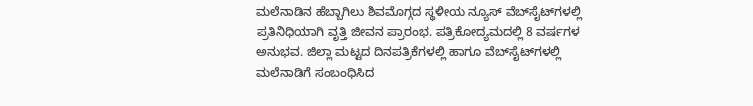ಮಲೆನಾಡಿನ ಹೆಬ್ಬಾಗಿಲು ಶಿವಮೊಗ್ಗದ ಸ್ಥಳೀಯ ನ್ಯೂಸ್ ವೆಬ್‌ಸೈಟ್‌ಗಳಲ್ಲಿ ಪ್ರತಿನಿಧಿಯಾಗಿ ವೃತ್ತಿ ಜೀವನ ಪ್ರಾರಂಭ. ಪತ್ರಿಕೋದ್ಯಮದಲ್ಲಿ 8 ವರ್ಷಗಳ ಅನುಭವ. ಜಿಲ್ಲಾ ಮಟ್ಟದ ದಿನಪತ್ರಿಕೆಗಳಲ್ಲಿ ಹಾಗೂ ವೆಬ್‌ಸೈಟ್‌ಗಳಲ್ಲಿ ಮಲೆನಾಡಿಗೆ ಸಂಬಂಧಿಸಿದ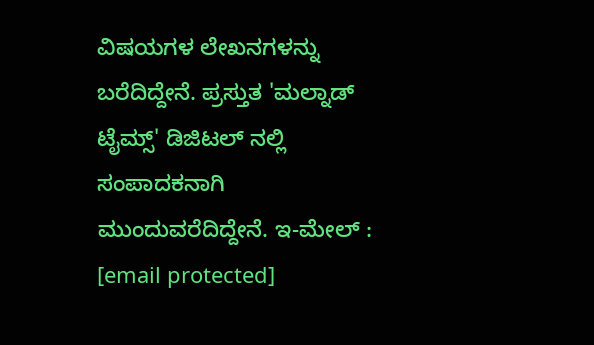ವಿಷಯಗಳ ಲೇಖನಗಳನ್ನು ಬರೆದಿದ್ದೇನೆ. ಪ್ರಸ್ತುತ 'ಮಲ್ನಾಡ್ ಟೈಮ್ಸ್' ಡಿಜಿಟಲ್ ನಲ್ಲಿ ಸಂಪಾದಕನಾಗಿ ಮುಂದುವರೆದಿದ್ದೇನೆ. ಇ-ಮೇಲ್ : [email protected]